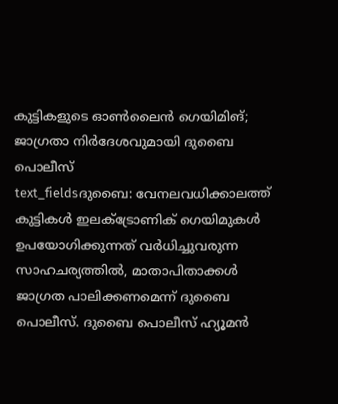കുട്ടികളുടെ ഓൺലൈൻ ഗെയിമിങ്; ജാഗ്രതാ നിർദേശവുമായി ദുബൈ പൊലീസ്
text_fieldsദുബൈ: വേനലവധിക്കാലത്ത് കുട്ടികൾ ഇലക്ട്രോണിക് ഗെയിമുകൾ ഉപയോഗിക്കുന്നത് വർധിച്ചുവരുന്ന സാഹചര്യത്തിൽ, മാതാപിതാക്കൾ ജാഗ്രത പാലിക്കണമെന്ന് ദുബൈ പൊലീസ്. ദുബൈ പൊലീസ് ഹ്യൂമൻ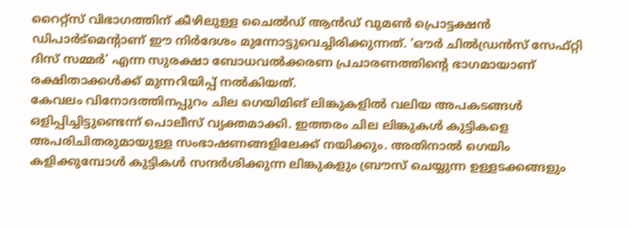റൈറ്റ്സ് വിഭാഗത്തിന് കീഴിലുള്ള ചൈൽഡ് ആൻഡ് വുമൺ പ്രൊട്ടക്ഷൻ ഡിപാർട്മെന്റാണ് ഈ നിർദേശം മുന്നോട്ടുവെച്ചിരിക്കുന്നത്. ‘ഔർ ചിൽഡ്രൻസ് സേഫ്റ്റി ദിസ് സമ്മർ’ എന്ന സുരക്ഷാ ബോധവൽക്കരണ പ്രചാരണത്തിന്റെ ഭാഗമായാണ് രക്ഷിതാക്കൾക്ക് മുന്നറിയിപ്പ് നൽകിയത്.
കേവലം വിനോദത്തിനപ്പുറം ചില ഗെയിമിങ് ലിങ്കുകളിൽ വലിയ അപകടങ്ങൾ ഒളിപ്പിച്ചിട്ടുണ്ടെന്ന് പൊലീസ് വ്യക്തമാക്കി. ഇത്തരം ചില ലിങ്കുകൾ കുട്ടികളെ അപരിചിതരുമായുള്ള സംഭാഷണങ്ങളിലേക്ക് നയിക്കും. അതിനാൽ ഗെയിം കളിക്കുമ്പോൾ കുട്ടികൾ സന്ദർശിക്കുന്ന ലിങ്കുകളും ബ്രൗസ് ചെയ്യുന്ന ഉള്ളടക്കങ്ങളും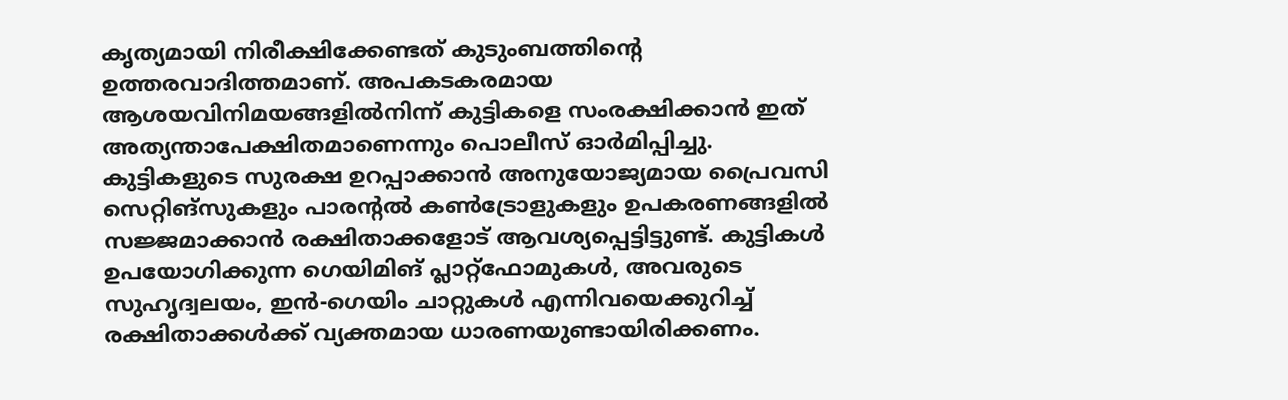കൃത്യമായി നിരീക്ഷിക്കേണ്ടത് കുടുംബത്തിന്റെ ഉത്തരവാദിത്തമാണ്. അപകടകരമായ ആശയവിനിമയങ്ങളിൽനിന്ന് കുട്ടികളെ സംരക്ഷിക്കാൻ ഇത് അത്യന്താപേക്ഷിതമാണെന്നും പൊലീസ് ഓർമിപ്പിച്ചു.
കുട്ടികളുടെ സുരക്ഷ ഉറപ്പാക്കാൻ അനുയോജ്യമായ പ്രൈവസി സെറ്റിങ്സുകളും പാരന്റൽ കൺട്രോളുകളും ഉപകരണങ്ങളിൽ സജ്ജമാക്കാൻ രക്ഷിതാക്കളോട് ആവശ്യപ്പെട്ടിട്ടുണ്ട്. കുട്ടികൾ ഉപയോഗിക്കുന്ന ഗെയിമിങ് പ്ലാറ്റ്ഫോമുകൾ, അവരുടെ സുഹൃദ്വലയം, ഇൻ-ഗെയിം ചാറ്റുകൾ എന്നിവയെക്കുറിച്ച് രക്ഷിതാക്കൾക്ക് വ്യക്തമായ ധാരണയുണ്ടായിരിക്കണം.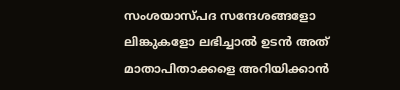സംശയാസ്പദ സന്ദേശങ്ങളോ ലിങ്കുകളോ ലഭിച്ചാൽ ഉടൻ അത് മാതാപിതാക്കളെ അറിയിക്കാൻ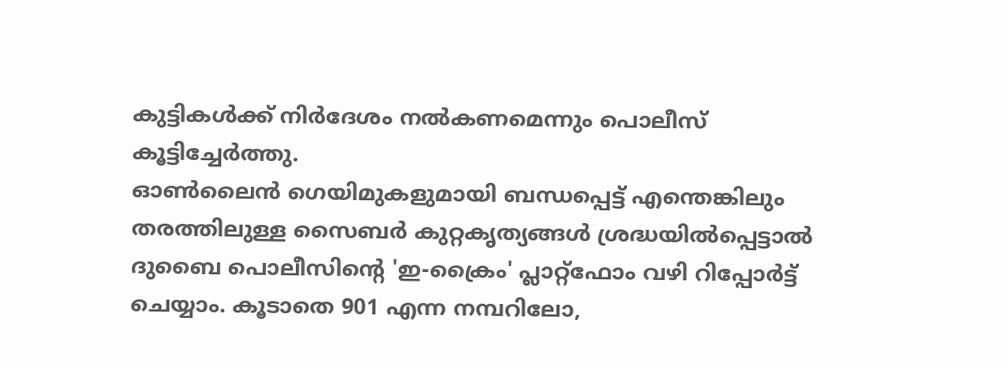കുട്ടികൾക്ക് നിർദേശം നൽകണമെന്നും പൊലീസ് കൂട്ടിച്ചേർത്തു.
ഓൺലൈൻ ഗെയിമുകളുമായി ബന്ധപ്പെട്ട് എന്തെങ്കിലും തരത്തിലുള്ള സൈബർ കുറ്റകൃത്യങ്ങൾ ശ്രദ്ധയിൽപ്പെട്ടാൽ ദുബൈ പൊലീസിന്റെ 'ഇ-ക്രൈം' പ്ലാറ്റ്ഫോം വഴി റിപ്പോർട്ട് ചെയ്യാം. കൂടാതെ 901 എന്ന നമ്പറിലോ,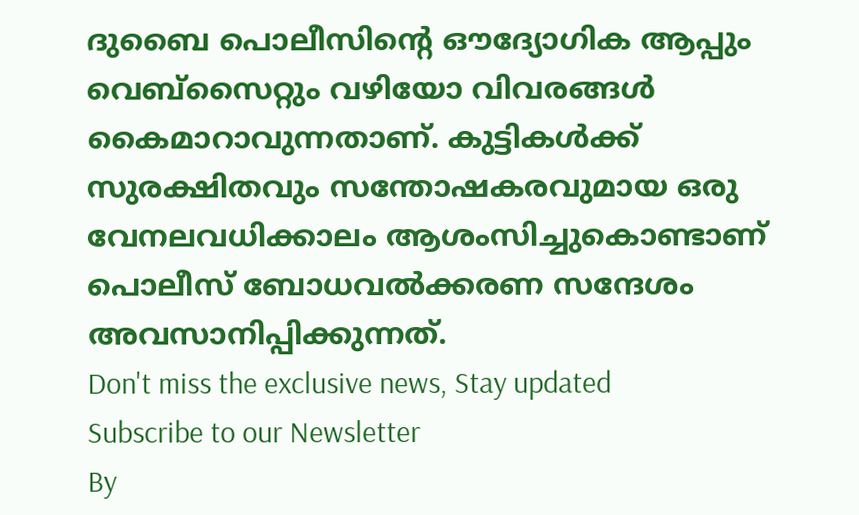ദുബൈ പൊലീസിന്റെ ഔദ്യോഗിക ആപ്പും വെബ്സൈറ്റും വഴിയോ വിവരങ്ങൾ കൈമാറാവുന്നതാണ്. കുട്ടികൾക്ക് സുരക്ഷിതവും സന്തോഷകരവുമായ ഒരു വേനലവധിക്കാലം ആശംസിച്ചുകൊണ്ടാണ് പൊലീസ് ബോധവൽക്കരണ സന്ദേശം അവസാനിപ്പിക്കുന്നത്.
Don't miss the exclusive news, Stay updated
Subscribe to our Newsletter
By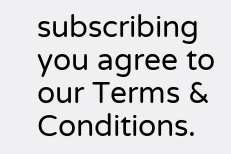subscribing you agree to our Terms & Conditions.